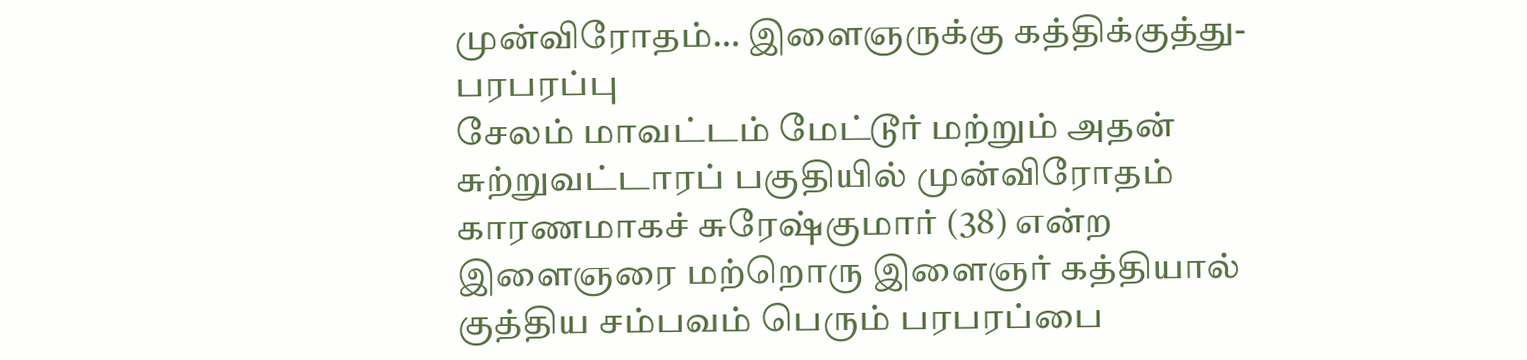முன்விரோதம்… இளைஞருக்கு கத்திக்குத்து-பரபரப்பு
சேலம் மாவட்டம் மேட்டூர் மற்றும் அதன் சுற்றுவட்டாரப் பகுதியில் முன்விரோதம் காரணமாகச் சுரேஷ்குமார் (38) என்ற இளைஞரை மற்றொரு இளைஞர் கத்தியால் குத்திய சம்பவம் பெரும் பரபரப்பை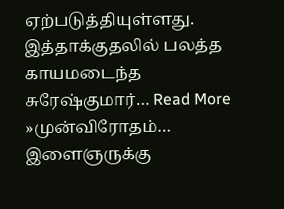ஏற்படுத்தியுள்ளது. இத்தாக்குதலில் பலத்த காயமடைந்த சுரேஷ்குமார்… Read More »முன்விரோதம்… இளைஞருக்கு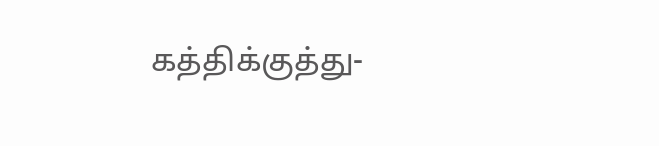கத்திக்குத்து-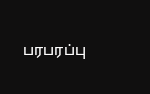பரபரப்பு